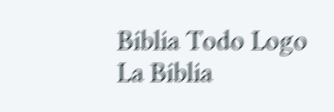Biblia Todo Logo
La Biblia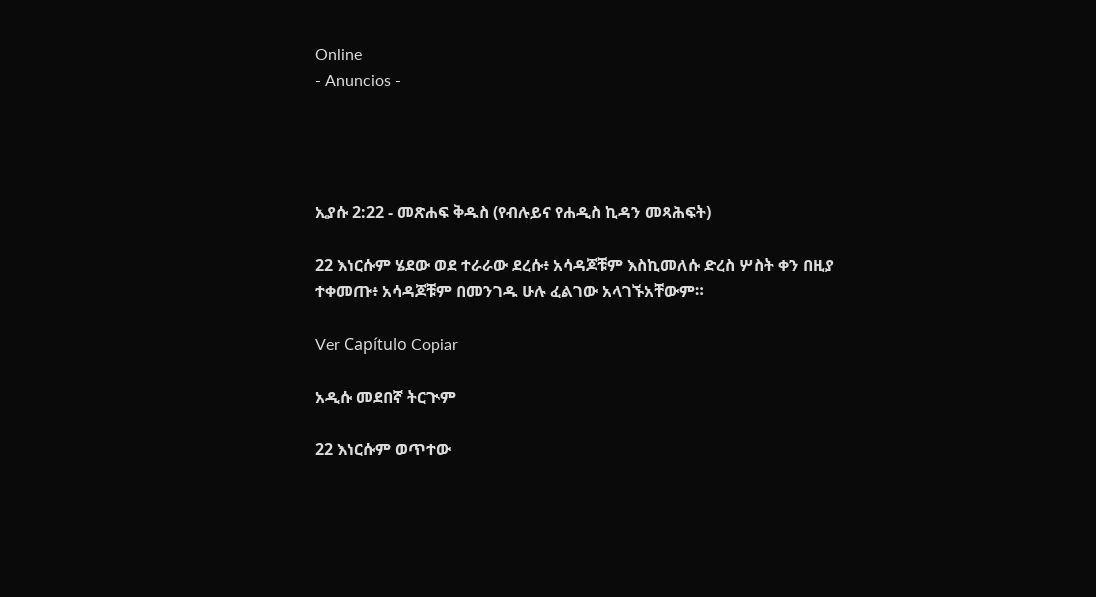Online
- Anuncios -




ኢያሱ 2:22 - መጽሐፍ ቅዱስ (የብሉይና የሐዲስ ኪዳን መጻሕፍት)

22 እነርሱም ሄደው ወደ ተራራው ደረሱ፥ አሳዳጆቹም እስኪመለሱ ድረስ ሦስት ቀን በዚያ ተቀመጡ፥ አሳዳጆቹም በመንገዱ ሁሉ ፈልገው አላገኙአቸውም።

Ver Capítulo Copiar

አዲሱ መደበኛ ትርጒም

22 እነርሱም ወጥተው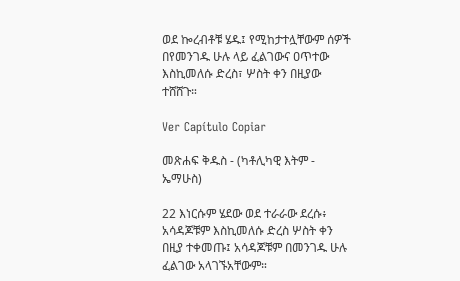ወደ ኰረብቶቹ ሄዱ፤ የሚከታተሏቸውም ሰዎች በየመንገዱ ሁሉ ላይ ፈልገውና ዐጥተው እስኪመለሱ ድረስ፣ ሦስት ቀን በዚያው ተሸሸጉ።

Ver Capítulo Copiar

መጽሐፍ ቅዱስ - (ካቶሊካዊ እትም - ኤማሁስ)

22 እነርሱም ሄደው ወደ ተራራው ደረሱ፥ አሳዳጆቹም እስኪመለሱ ድረስ ሦስት ቀን በዚያ ተቀመጡ፤ አሳዳጆቹም በመንገዱ ሁሉ ፈልገው አላገኙአቸውም።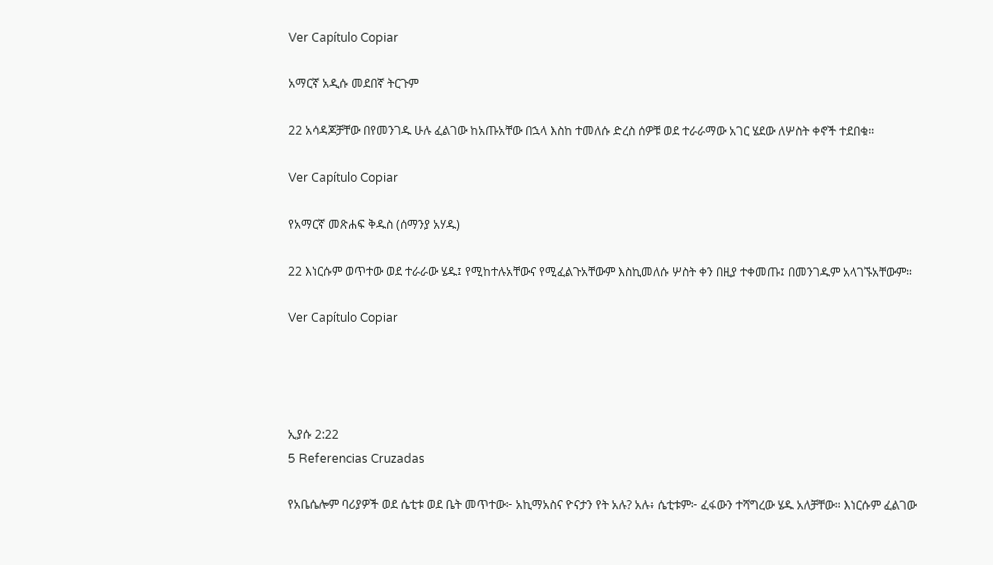Ver Capítulo Copiar

አማርኛ አዲሱ መደበኛ ትርጉም

22 አሳዳጆቻቸው በየመንገዱ ሁሉ ፈልገው ከአጡአቸው በኋላ እስከ ተመለሱ ድረስ ሰዎቹ ወደ ተራራማው አገር ሄደው ለሦስት ቀኖች ተደበቁ።

Ver Capítulo Copiar

የአማርኛ መጽሐፍ ቅዱስ (ሰማንያ አሃዱ)

22 እነርሱም ወጥተው ወደ ተራራው ሄዱ፤ የሚከተሉአቸውና የሚፈልጉአቸውም እስኪመለሱ ሦስት ቀን በዚያ ተቀመጡ፤ በመንገዱም አላገኙአቸውም።

Ver Capítulo Copiar




ኢያሱ 2:22
5 Referencias Cruzadas

የአቤሴሎም ባሪያዎች ወደ ሴቲቱ ወደ ቤት መጥተው፦ አኪማአስና ዮናታን የት አሉ? አሉ፥ ሴቲቱም፦ ፈፋውን ተሻግረው ሄዱ አለቻቸው። እነርሱም ፈልገው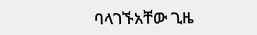ባላገኙአቸው ጊዜ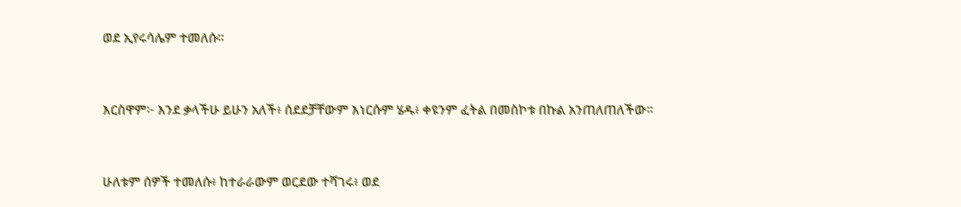ወደ ኢየሩሳሌም ተመለሱ።


እርስዋም፦ እንደ ቃላችሁ ይሁን አለች፥ ሰደደቻቸውም እነርሱም ሄዱ፥ ቀዩንም ፈትል በመስኮቱ በኩል አንጠለጠለችው።


ሁለቱም ሰዎች ተመለሱ፥ ከተራራውም ወርደው ተሻገሩ፥ ወደ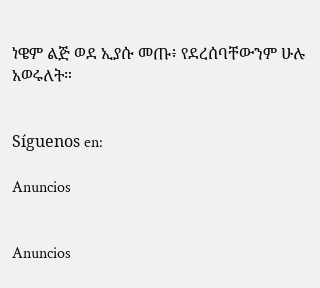ነዌም ልጅ ወደ ኢያሱ መጡ፥ የደረሰባቸውንም ሁሉ አወሩለት።


Síguenos en:

Anuncios


Anuncios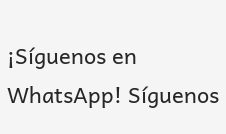¡Síguenos en WhatsApp! Síguenos